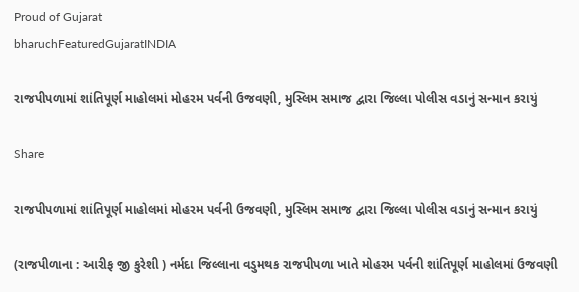Proud of Gujarat
bharuchFeaturedGujaratINDIA

રાજપીપળામાં શાંતિપૂર્ણ માહોલમાં મોહરમ પર્વની ઉજવણી, મુસ્લિમ સમાજ દ્વારા જિલ્લા પોલીસ વડાનું સન્માન કરાયું

Share

રાજપીપળામાં શાંતિપૂર્ણ માહોલમાં મોહરમ પર્વની ઉજવણી, મુસ્લિમ સમાજ દ્વારા જિલ્લા પોલીસ વડાનું સન્માન કરાયું

(રાજપીળાના : આરીફ જી કુરેશી ) નર્મદા જિલ્લાના વડુમથક રાજપીપળા ખાતે મોહરમ પર્વની શાંતિપૂર્ણ માહોલમાં ઉજવણી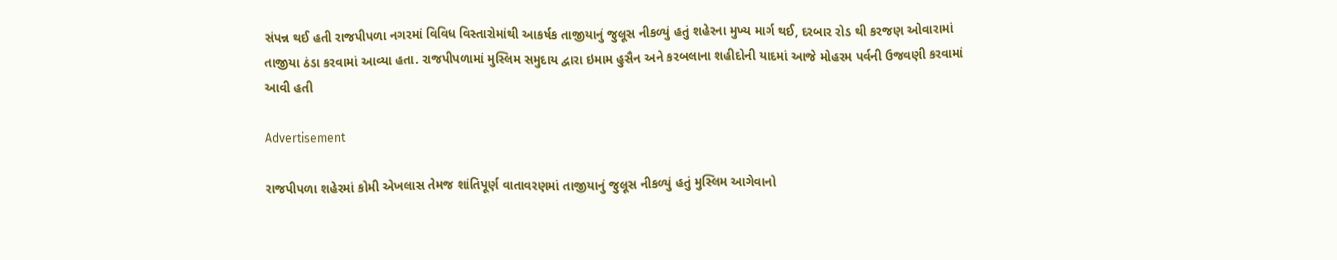સંપન્ન થઈ હતી રાજપીપળા નગરમાં વિવિધ વિસ્તારોમાંથી આકર્ષક તાજીયાનું જુલૂસ નીકળ્યું હતું શહેરના મુખ્ય માર્ગ થઈ, દરબાર રોડ થી કરજણ ઓવારામાં તાજીયા ઠંડા કરવામાં આવ્યા હતા. રાજપીપળામાં મુસ્લિમ સમુદાય દ્વારા ઇમામ હુસૈન અને કરબલાના શહીદોની યાદમાં આજે મોહરમ પર્વની ઉજવણી કરવામાં આવી હતી

Advertisement

રાજપીપળા શહેરમાં કોમી એખલાસ તેમજ શાંતિપૂર્ણ વાતાવરણમાં તાજીયાનું જુલૂસ નીકળ્યું હતું મુસ્લિમ આગેવાનો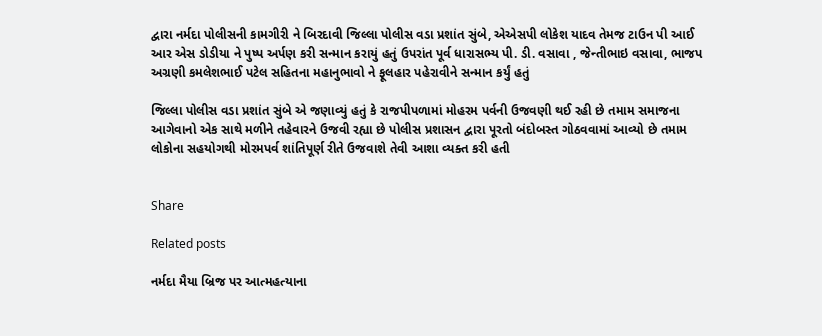દ્વારા નર્મદા પોલીસની કામગીરી ને બિરદાવી જિલ્લા પોલીસ વડા પ્રશાંત સુંબે, એએસપી લોકેશ યાદવ તેમજ ટાઉન પી આઈ આર એસ ડોડીયા ને પુષ્પ અર્પણ કરી સન્માન કરાયું હતું ઉપરાંત પૂર્વ ધારાસભ્ય પી. ડી. વસાવા , જેન્તીભાઇ વસાવા, ભાજપ અગ્રણી કમલેશભાઈ પટેલ સહિતના મહાનુભાવો ને ફૂલહાર પહેરાવીને સન્માન કર્યું હતું

જિલ્લા પોલીસ વડા પ્રશાંત સુંબે એ જણાવ્યું હતું કે રાજપીપળામાં મોહરમ પર્વની ઉજવણી થઈ રહી છે તમામ સમાજના આગેવાનો એક સાથે મળીને તહેવારને ઉજવી રહ્યા છે પોલીસ પ્રશાસન દ્વારા પૂરતો બંદોબસ્ત ગોઠવવામાં આવ્યો છે તમામ લોકોના સહયોગથી મોરમપર્વ શાંતિપૂર્ણ રીતે ઉજવાશે તેવી આશા વ્યક્ત કરી હતી


Share

Related posts

નર્મદા મૈયા બ્રિજ પર આત્મહત્યાના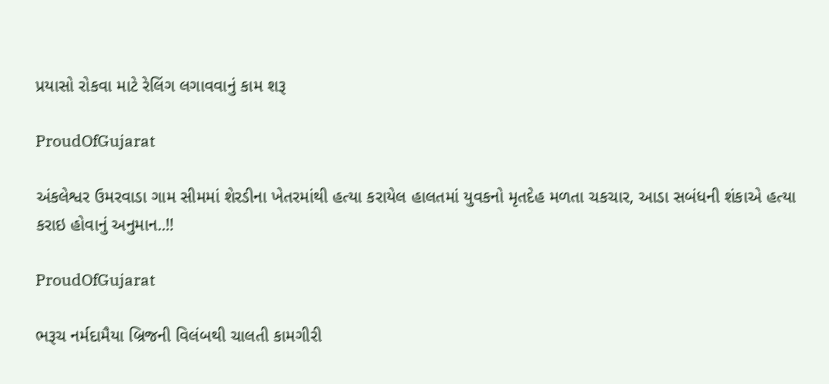પ્રયાસો રોકવા માટે રેલિંગ લગાવવાનું કામ શરૂ

ProudOfGujarat

અંકલેશ્વર ઉમરવાડા ગામ સીમમાં શેરડીના ખેતરમાંથી હત્યા કરાયેલ હાલતમાં યુવકનો મૃતદેહ મળતા ચકચાર, આડા સબંધની શંકાએ હત્યા કરાઇ હોવાનું અનુમાન..!!

ProudOfGujarat

ભરૂચ નર્મદામૈયા બ્રિજની વિલંબથી ચાલતી કામગીરી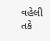વહેલી તકે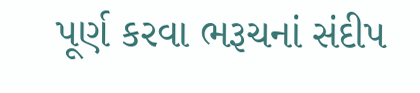પૂર્ણ કરવા ભરૂચનાં સંદીપ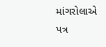માંગરોલાએ પત્ર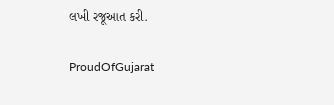લખી રજૂઆત કરી.

ProudOfGujarat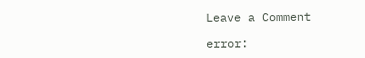Leave a Comment

error: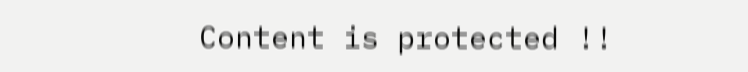Content is protected !!